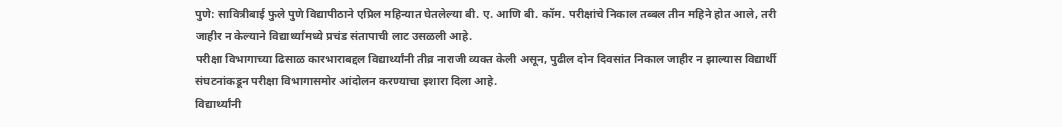पुणे: सावित्रीबाई फुले पुणे विद्यापीठाने एप्रिल महिन्यात घेतलेल्या बी. ए. आणि बी. कॉम. परीक्षांचे निकाल तब्बल तीन महिने होत आले, तरी जाहीर न केल्याने विद्यार्थ्यांमध्ये प्रचंड संतापाची लाट उसळली आहे.
परीक्षा विभागाच्या ढिसाळ कारभाराबद्दल विद्यार्थ्यांनी तीव्र नाराजी व्यक्त केली असून, पुढील दोन दिवसांत निकाल जाहीर न झाल्यास विद्यार्थी संघटनांकडून परीक्षा विभागासमोर आंदोलन करण्याचा इशारा दिला आहे.
विद्यार्थ्यांनी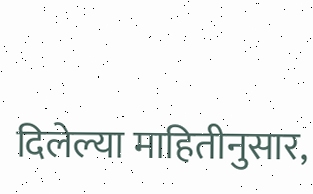दिलेल्या माहितीनुसार,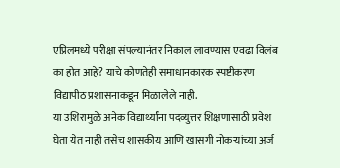एप्रिलमध्ये परीक्षा संपल्यानंतर निकाल लावण्यास एवढा विलंब का होत आहे? याचे कोणतेही समाधानकारक स्पष्टीकरण विद्यापीठ प्रशासनाकडून मिळालेले नाही.
या उशिरामुळे अनेक विद्यार्थ्यांना पदव्युत्तर शिक्षणासाठी प्रवेश घेता येत नाही तसेच शासकीय आणि खासगी नोकऱ्यांच्या अर्ज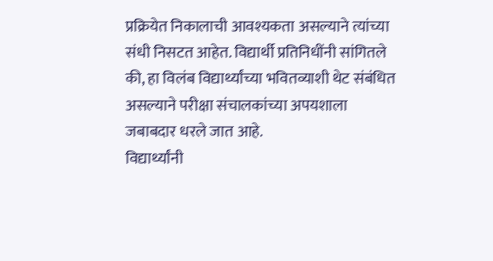प्रक्रियेत निकालाची आवश्यकता असल्याने त्यांच्या संधी निसटत आहेत. विद्यार्थी प्रतिनिधींनी सांगितले की, हा विलंब विद्यार्थ्यांच्या भवितव्याशी थेट संबंधित असल्याने परीक्षा संचालकांच्या अपयशाला जबाबदार धरले जात आहे.
विद्यार्थ्यांनी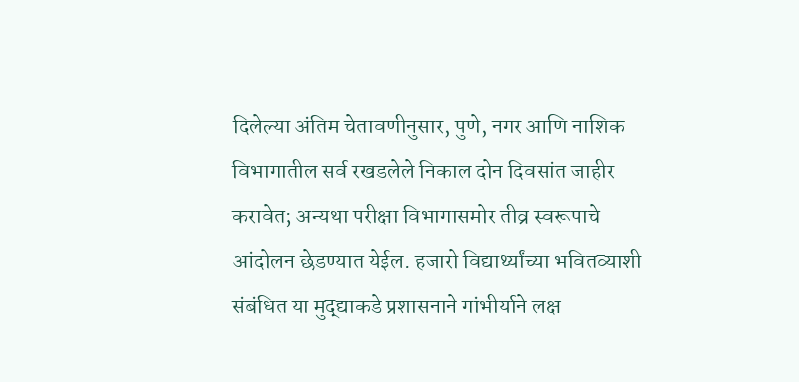दिलेल्या अंतिम चेतावणीनुसार, पुणे, नगर आणि नाशिक विभागातील सर्व रखडलेले निकाल दोन दिवसांत जाहीर करावेत; अन्यथा परीक्षा विभागासमोर तीव्र स्वरूपाचे आंदोलन छेडण्यात येईल. हजारो विद्यार्थ्यांच्या भवितव्याशी संबंधित या मुद्द्याकडे प्रशासनाने गांभीर्याने लक्ष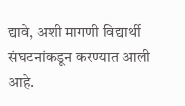द्यावे, अशी मागणी विद्यार्थी संघटनांकडून करण्यात आली आहे.